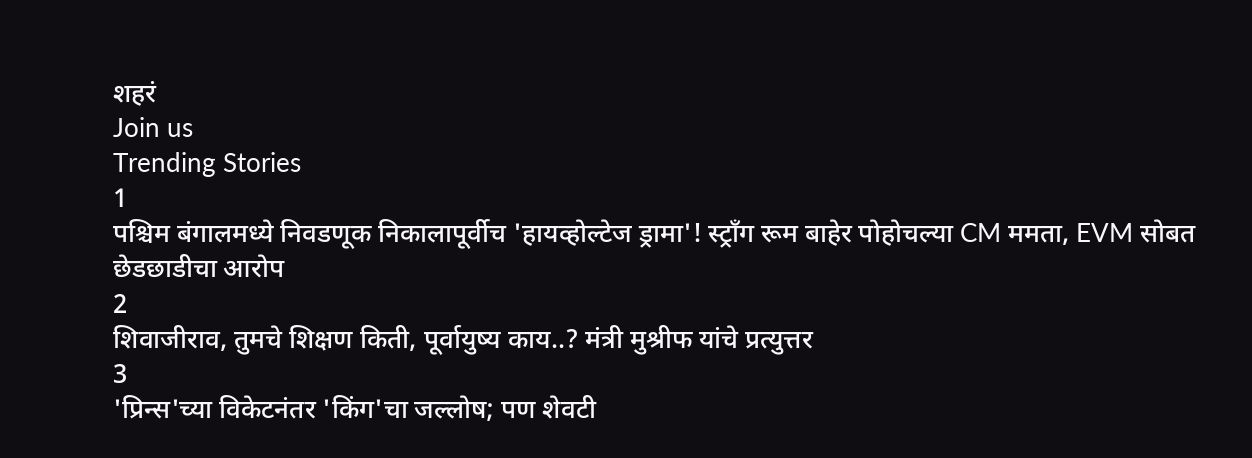शहरं
Join us
Trending Stories
1
पश्चिम बंगालमध्ये निवडणूक निकालापूर्वीच 'हायव्होल्टेज ड्रामा'! स्ट्राँग रूम बाहेर पोहोचल्या CM ममता, EVM सोबत छेडछाडीचा आरोप
2
शिवाजीराव, तुमचे शिक्षण किती, पूर्वायुष्य काय..? मंत्री मुश्रीफ यांचे प्रत्युत्तर
3
'प्रिन्स'च्या विकेटनंतर 'किंग'चा जल्लोष; पण शेवटी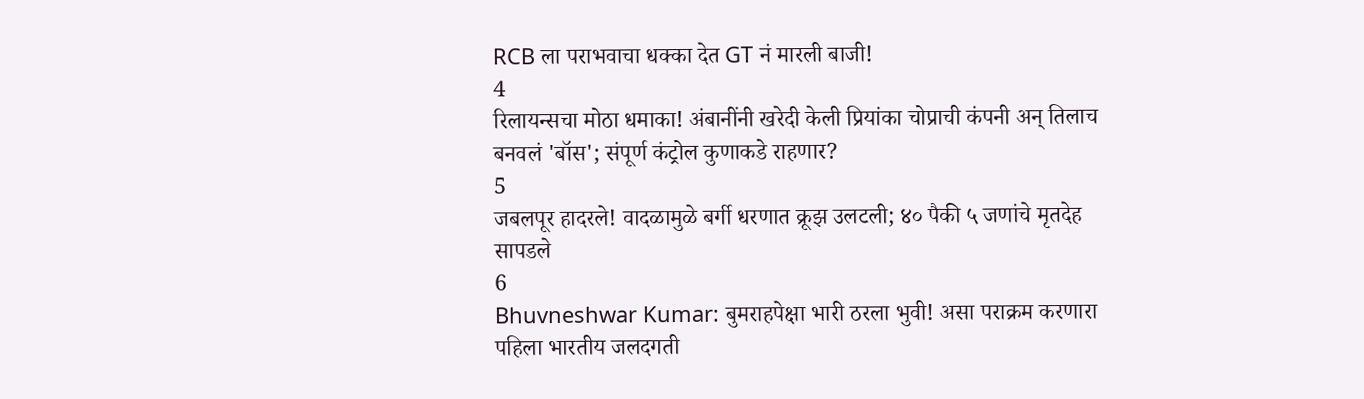RCB ला पराभवाचा धक्का देत GT नं मारली बाजी!
4
रिलायन्सचा मोठा धमाका! अंबानींनी खरेदी केली प्रियांका चोप्राची कंपनी अन् तिलाच बनवलं 'बॉस'; संपूर्ण कंट्रोल कुणाकडे राहणार?
5
जबलपूर हादरले! वादळामुळे बर्गी धरणात क्रूझ उलटली; ४० पैकी ५ जणांचे मृतदेह सापडले
6
Bhuvneshwar Kumar: बुमराहपेक्षा भारी ठरला भुवी! असा पराक्रम करणारा पहिला भारतीय जलदगती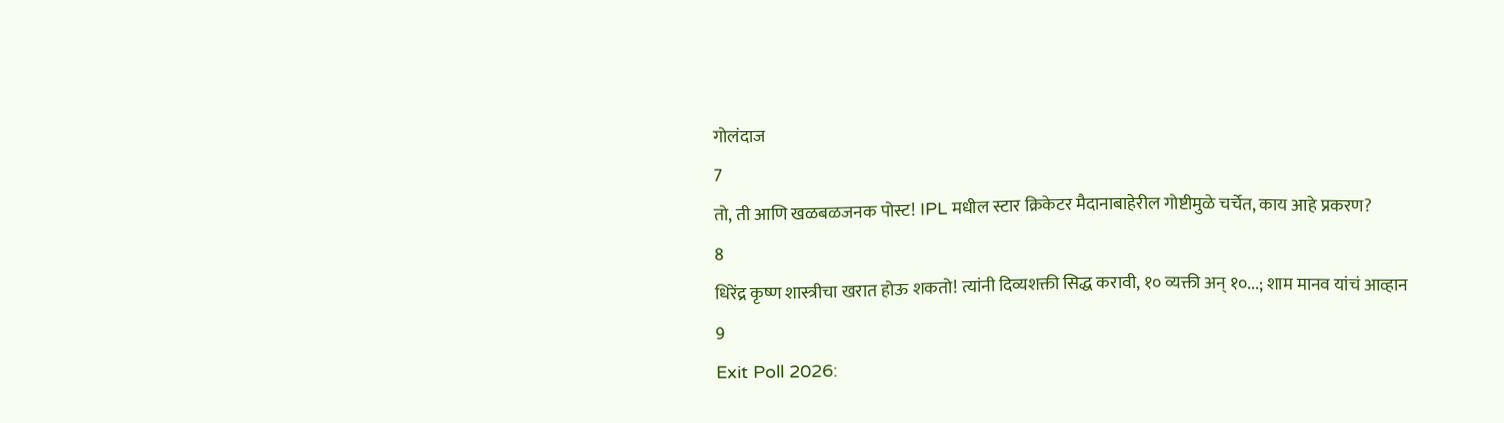गोलंदाज
7
तो, ती आणि खळबळजनक पोस्ट! IPL मधील स्टार क्रिकेटर मैदानाबाहेरील गोष्टीमुळे चर्चेत, काय आहे प्रकरण?
8
धिरेंद्र कृष्ण शास्त्रीचा खरात होऊ शकतो! त्यांनी दिव्यशक्ती सिद्ध करावी, १० व्यक्ती अन् १०...; शाम मानव यांचं आव्हान
9
Exit Poll 2026: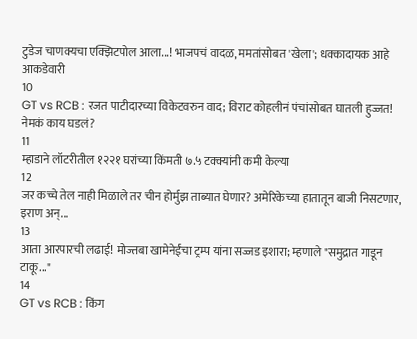टुडेज चाणक्यचा एक्झिटपोल आला...! भाजपचं वादळ, ममतांसोबत 'खेला'; धक्कादायक आहे आकडेवारी
10
GT vs RCB : रजत पाटीदारच्या विकेटवरुन वाद; विराट कोहलीनं पंचांसोबत घातली हुज्जत! नेमकं काय घडलं?
11
म्हाडाने लॉटरीतील १२२१ घरांच्या किंमती ७.५ टक्क्यांनी कमी केल्या
12
जर कच्चे तेल नाही मिळाले तर चीन होर्मुझ ताब्यात घेणार? अमेरिकेच्या हातातून बाजी निसटणार, इराण अन्...
13
आता आरपारची लढाई! मोज्तबा खामेनेईंचा ट्रम्प यांना सज्जड इशारा; म्हणाले "समुद्रात गाडून टाकू..."
14
GT vs RCB : किंग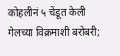कोहलीनं ५ चेंडूत केली गेलच्या विक्रमाशी बरोबरी;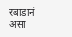रबाडानं असा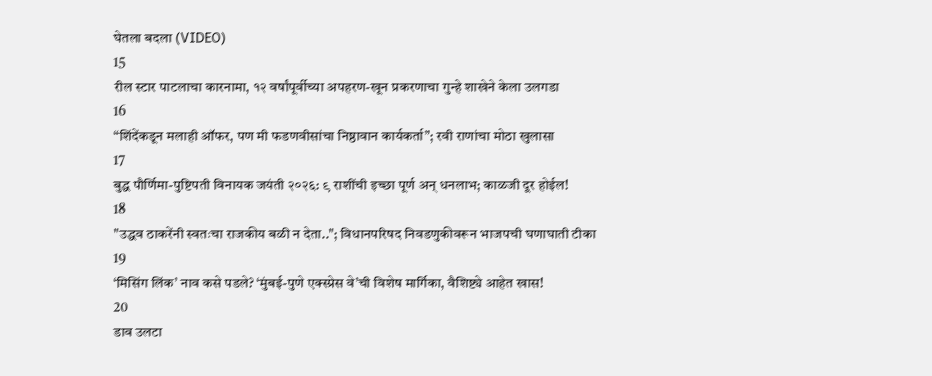घेतला बदला (VIDEO)
15
रील स्टार पाटलाचा कारनामा, १२ वर्षांपूर्वीच्या अपहरण-खून प्रकरणाचा गुन्हे शाखेने केला उलगडा
16
“शिंदेंकडून मलाही ऑफर, पण मी फडणवीसांचा निष्ठावान कार्यकर्ता”; रवी राणांचा मोठा खुलासा
17
बुद्ध पौर्णिमा-पुष्टिपती विनायक जयंती २०२६: ९ राशींची इच्छा पूर्ण अन् धनलाभ; काळजी दूर होईल!
18
"उद्धव ठाकरेंनी स्वतःचा राजकीय बळी न देता.."; विधानपरिषद निवडणुकीवरून भाजपची घणाघाती टीका
19
‘मिसिंग लिंक’ नाव कसे पडले? ‘मुंबई-पुणे एक्स्प्रेस वे’ची विशेष मार्गिका, वैशिष्ट्ये आहेत खास!
20
डाव उलटा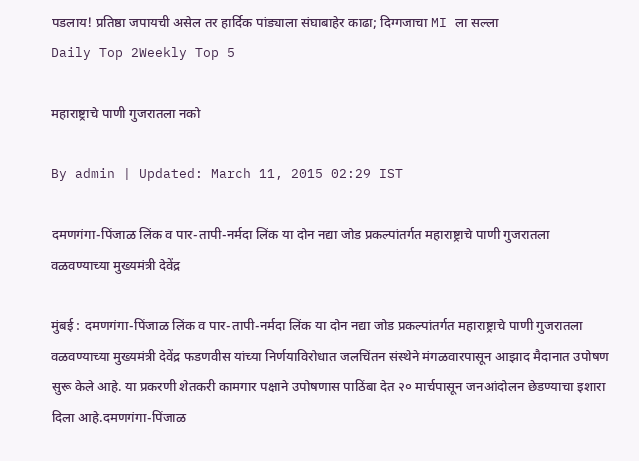पडलाय! प्रतिष्ठा जपायची असेल तर हार्दिक पांड्याला संघाबाहेर काढा; दिग्गजाचा MI ला सल्ला
Daily Top 2Weekly Top 5

महाराष्ट्राचे पाणी गुजरातला नको

By admin | Updated: March 11, 2015 02:29 IST

दमणगंगा-पिंजाळ लिंक व पार-तापी-नर्मदा लिंक या दोन नद्या जोड प्रकल्पांतर्गत महाराष्ट्राचे पाणी गुजरातला वळवण्याच्या मुख्यमंत्री देवेंद्र

मुंबई : दमणगंगा-पिंजाळ लिंक व पार-तापी-नर्मदा लिंक या दोन नद्या जोड प्रकल्पांतर्गत महाराष्ट्राचे पाणी गुजरातला वळवण्याच्या मुख्यमंत्री देवेंद्र फडणवीस यांच्या निर्णयाविरोधात जलचिंतन संस्थेने मंगळवारपासून आझाद मैदानात उपोषण सुरू केले आहे. या प्रकरणी शेतकरी कामगार पक्षाने उपोषणास पाठिंबा देत २० मार्चपासून जनआंदोलन छेडण्याचा इशारा दिला आहे.दमणगंगा-पिंजाळ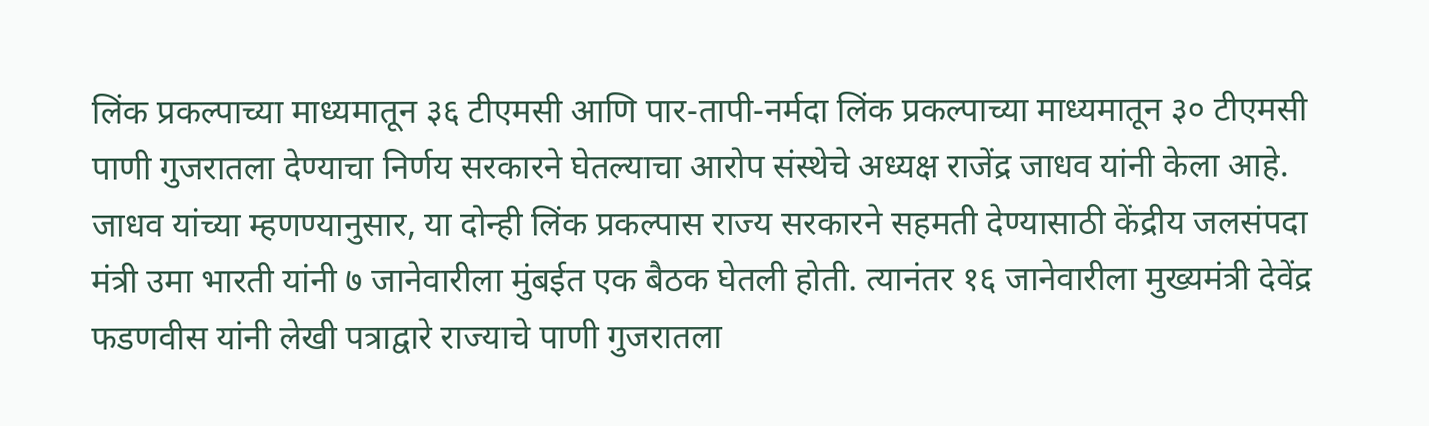लिंक प्रकल्पाच्या माध्यमातून ३६ टीएमसी आणि पार-तापी-नर्मदा लिंक प्रकल्पाच्या माध्यमातून ३० टीएमसी पाणी गुजरातला देण्याचा निर्णय सरकारने घेतल्याचा आरोप संस्थेचे अध्यक्ष राजेंद्र जाधव यांनी केला आहे. जाधव यांच्या म्हणण्यानुसार, या दोन्ही लिंक प्रकल्पास राज्य सरकारने सहमती देण्यासाठी केंद्रीय जलसंपदा मंत्री उमा भारती यांनी ७ जानेवारीला मुंबईत एक बैठक घेतली होती. त्यानंतर १६ जानेवारीला मुख्यमंत्री देवेंद्र फडणवीस यांनी लेखी पत्राद्वारे राज्याचे पाणी गुजरातला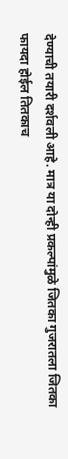देण्याची तयारी दर्शवली आहे. मात्र या दोन्ही प्रकल्पांमुळे जितका गुजरातला जितका फायदा होईल तितकाच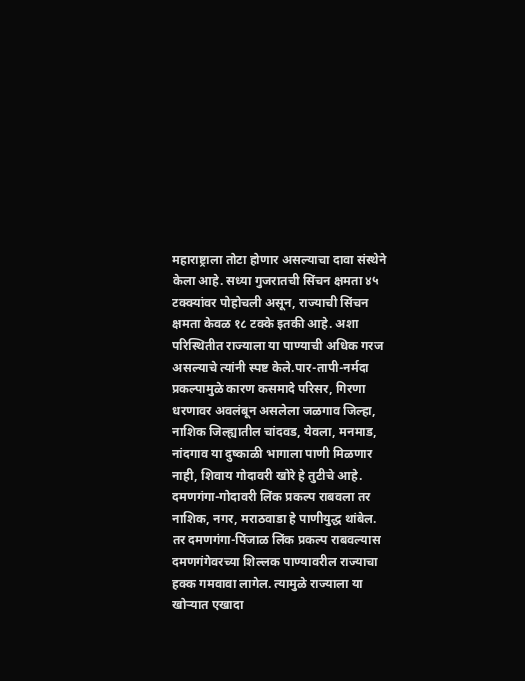महाराष्ट्राला तोटा होणार असल्याचा दावा संस्थेने केला आहे. सध्या गुजरातची सिंचन क्षमता ४५ टक्क्यांवर पोहोचली असून, राज्याची सिंचन क्षमता केवळ १८ टक्के इतकी आहे. अशा परिस्थितीत राज्याला या पाण्याची अधिक गरज असल्याचे त्यांनी स्पष्ट केले.पार-तापी-नर्मदा प्रकल्पामुळे कारण कसमादे परिसर, गिरणा धरणावर अवलंबून असलेला जळगाव जिल्हा, नाशिक जिल्ह्यातील चांदवड, येवला, मनमाड, नांदगाव या दुष्काळी भागाला पाणी मिळणार नाही, शिवाय गोदावरी खोरे हे तुटीचे आहे. दमणगंगा-गोदावरी लिंक प्रकल्प राबवला तर नाशिक, नगर, मराठवाडा हे पाणीयुद्ध थांबेल. तर दमणगंगा-पिंजाळ लिंक प्रकल्प राबवल्यास दमणगंगेवरच्या शिल्लक पाण्यावरील राज्याचा हक्क गमवावा लागेल. त्यामुळे राज्याला या खोऱ्यात एखादा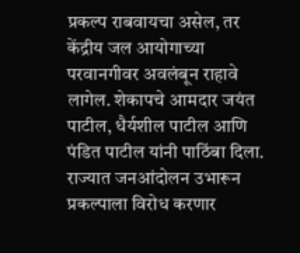प्रकल्प राबवायचा असेल, तर केंद्रीय जल आयोगाच्या परवानगीवर अवलंबून राहावे लागेल. शेकापचे आमदार जयंत पाटील, धैर्यशील पाटील आणि पंडित पाटील यांनी पाठिंबा दिला. राज्यात जनआंदोलन उभारून प्रकल्पाला विरोध करणार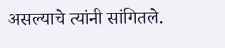असल्याचे त्यांनी सांगितले.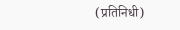(प्रतिनिधी)